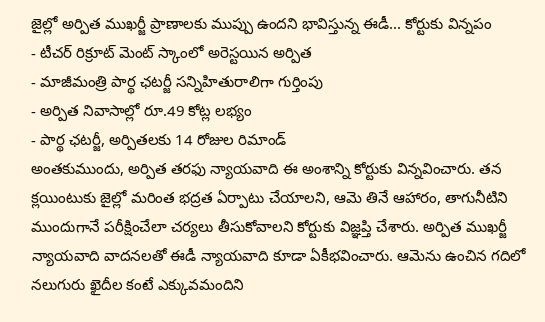జైల్లో అర్పిత ముఖర్జీ ప్రాణాలకు ముప్పు ఉందని భావిస్తున్న ఈడీ... కోర్టుకు విన్నపం
- టీచర్ రిక్రూట్ మెంట్ స్కాంలో అరెస్టయిన అర్పిత
- మాజీమంత్రి పార్థ ఛటర్జీ సన్నిహితురాలిగా గుర్తింపు
- అర్పిత నివాసాల్లో రూ.49 కోట్ల లభ్యం
- పార్థ ఛటర్జీ, అర్పితలకు 14 రోజుల రిమాండ్
అంతకుముందు, అర్పిత తరఫు న్యాయవాది ఈ అంశాన్ని కోర్టుకు విన్నవించారు. తన క్లయింటుకు జైల్లో మరింత భద్రత ఏర్పాటు చేయాలని, ఆమె తినే ఆహారం, తాగునీటిని ముందుగానే పరీక్షించేలా చర్యలు తీసుకోవాలని కోర్టుకు విజ్ఞప్తి చేశారు. అర్పిత ముఖర్జీ న్యాయవాది వాదనలతో ఈడీ న్యాయవాది కూడా ఏకీభవించారు. ఆమెను ఉంచిన గదిలో నలుగురు ఖైదీల కంటే ఎక్కువమందిని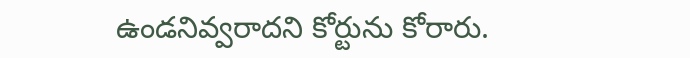ఉండనివ్వరాదని కోర్టును కోరారు.